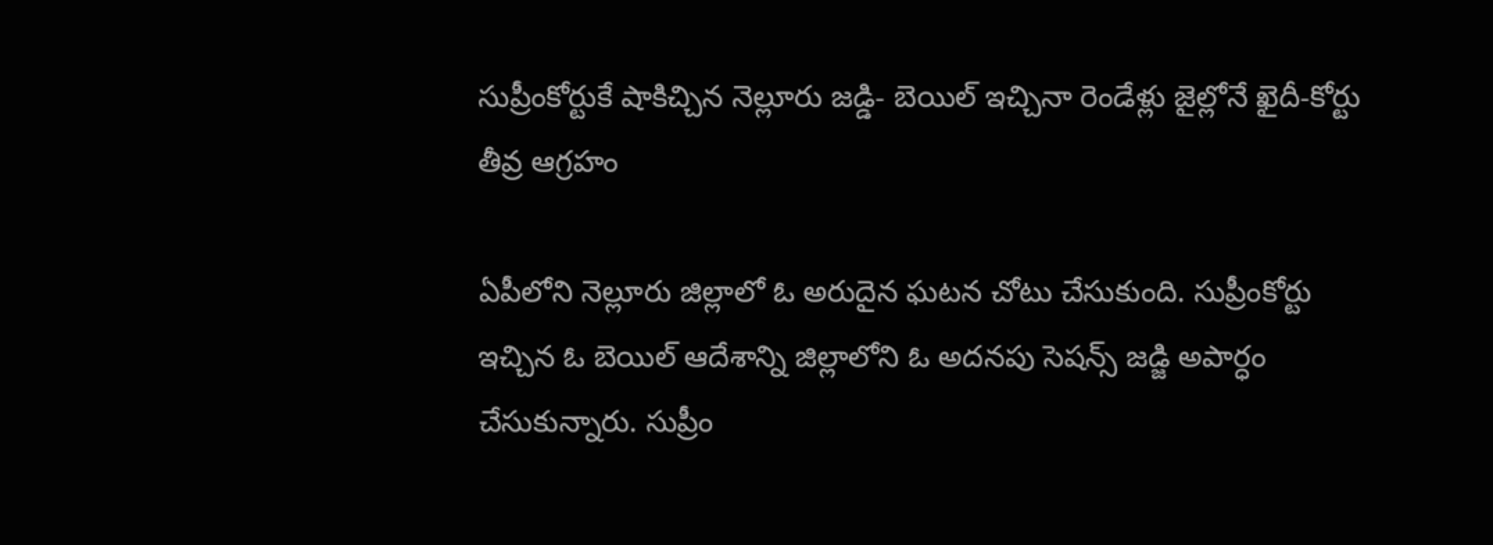సుప్రీంకోర్టుకే షాకిచ్చిన నెల్లూరు జడ్డి- బెయిల్ ఇచ్చినా రెండేళ్లు జైల్లోనే ఖైదీ-కోర్టు తీవ్ర ఆగ్రహం

ఏపీలోని నెల్లూరు జిల్లాలో ఓ అరుదైన ఘటన చోటు చేసుకుంది. సుప్రీంకోర్టు ఇచ్చిన ఓ బెయిల్ ఆదేశాన్ని జిల్లాలోని ఓ అదనపు సెషన్స్ జడ్జి అపార్ధం చేసుకున్నారు. సుప్రీం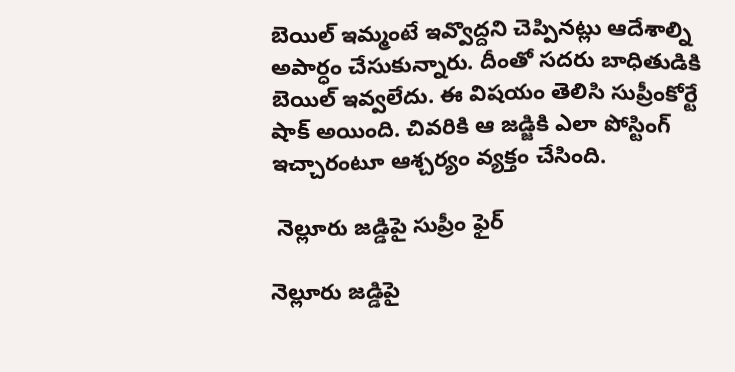బెయిల్ ఇమ్మంటే ఇవ్వొద్దని చెప్పినట్లు ఆదేశాల్ని అపార్ధం చేసుకున్నారు. దీంతో సదరు బాధితుడికి బెయిల్ ఇవ్వలేదు. ఈ విషయం తెలిసి సుప్రీంకోర్టే షాక్ అయింది. చివరికి ఆ జడ్జికి ఎలా పోస్టింగ్ ఇచ్చారంటూ ఆశ్చర్యం వ్యక్తం చేసింది.

 నెల్లూరు జడ్డిపై సుప్రీం ఫైర్

నెల్లూరు జడ్డిపై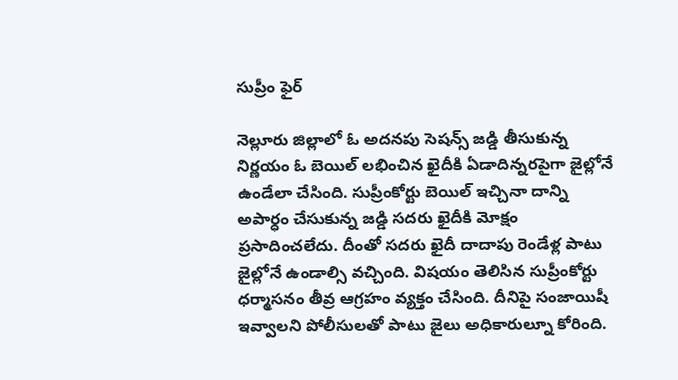సుప్రీం ఫైర్

నెల్లూరు జిల్లాలో ఓ అదనపు సెషన్స్ జడ్డి తీసుకున్న నిర్ణయం ఓ బెయిల్ లభించిన ఖైదీకి ఏడాదిన్నరపైగా జైల్లోనే ఉండేలా చేసింది. సుప్రీంకోర్టు బెయిల్ ఇచ్చినా దాన్ని అపార్ధం చేసుకున్న జడ్డి సదరు ఖైదీకి మోక్షం ప్రసాదించలేదు. దీంతో సదరు ఖైదీ దాదాపు రెండేళ్ల పాటు జైల్లోనే ఉండాల్సి వచ్చింది. విషయం తెలిసిన సుప్రీంకోర్టు ధర్మాసనం తీవ్ర ఆగ్రహం వ్యక్తం చేసింది. దీనిపై సంజాయిషీ ఇవ్వాలని పోలీసులతో పాటు జైలు అధికారుల్నూ కోరింది.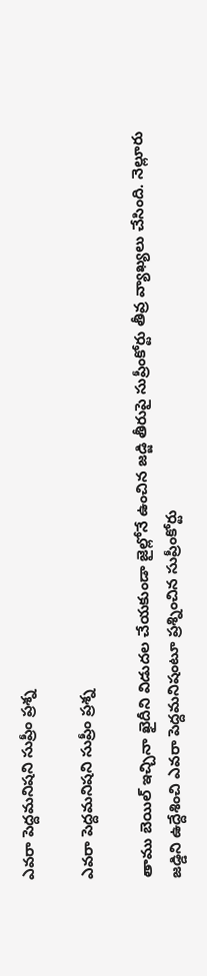ఎవరా పెద్దమనిషని సుప్రీం ప్రశ్న

ఎవరా పెద్దమనిషని సుప్రీం ప్రశ్న

తాము బెయిల్ ఇచ్చినా ఖైదీని విడుదల చేయకుండా జైల్లోనే ఉంచిన జడ్జి తీరుపై సుప్రీంకోర్టు తీవ్ర వ్యాఖ్యలు చేసింది. నెల్లూరు జడ్డిని ఉద్దేశించి ఎవరా పెద్దమనిషంటూ ప్రశ్నించిన సుప్రీంకోర్టు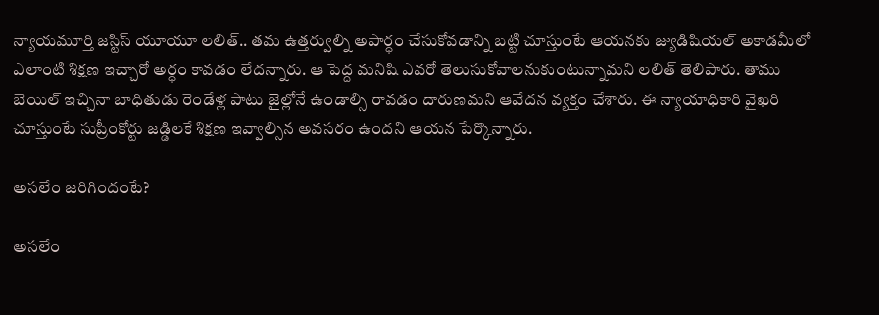న్యాయమూర్తి జస్టిస్ యూయూ లలిత్.. తమ ఉత్తర్వుల్ని అపార్ధం చేసుకోవడాన్ని బట్టి చూస్తుంటే ఆయనకు జ్యుడిషియల్ అకాడమీలో ఎలాంటి శిక్షణ ఇచ్చారో అర్ధం కావడం లేదన్నారు. ఆ పెద్ద మనిషి ఎవరో తెలుసుకోవాలనుకుంటున్నామని లలిత్ తెలిపారు. తాము బెయిల్ ఇచ్చినా బాధితుడు రెండేళ్ల పాటు జైల్లోనే ఉండాల్సి రావడం దారుణమని ఆవేదన వ్యక్తం చేశారు. ఈ న్యాయాధికారి వైఖరి చూస్తుంటే సుప్రీంకోర్టు జడ్డిలకే శిక్షణ ఇవ్వాల్సిన అవసరం ఉందని ఆయన పేర్కొన్నారు.

అసలేం జరిగిందంటే?

అసలేం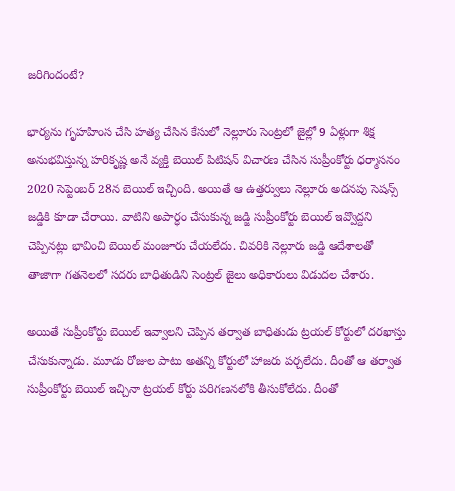జరిగిందంటే?

భార్యను గృహహింస చేసి హత్య చేసిన కేసులో నెల్లూరు సెంట్రలో జైల్లో 9 ఏళ్లుగా శిక్ష అనుభవిస్తున్న హరికృష్ణ అనే వ్యక్తి బెయిల్ పిటిషన్ విచారణ చేసిన సుప్రీంకోర్టు ధర్మాసనం 2020 సెప్టెంబర్ 28న బెయిల్ ఇచ్చింది. అయితే ఆ ఉత్తర్వులు నెల్లూరు అదనపు సెషన్స్ జడ్డికి కూడా చేరాయి. వాటిని అపార్ధం చేసుకున్న జడ్జి సుప్రీంకోర్టు బెయిల్ ఇవ్వొద్దని చెప్పినట్లు భావించి బెయిల్ మంజూరు చేయలేదు. చివరికి నెల్లూరు జడ్డి ఆదేశాలతో తాజాగా గతనెలలో సదరు బాధితుడిని సెంట్రల్ జైలు అధికారులు విడుదల చేశారు.

అయితే సుప్రీంకోర్టు బెయిల్ ఇవ్వాలని చెప్పిన తర్వాత బాధితుడు ట్రయల్ కోర్టులో దరఖాస్తు చేసుకున్నాడు. మూడు రోజుల పాటు అతన్ని కోర్టులో హాజరు పర్చలేదు. దీంతో ఆ తర్వాత సుప్రీంకోర్టు బెయిల్ ఇచ్చినా ట్రయల్ కోర్టు పరిగణనలోకి తీసుకోలేదు. దీంతో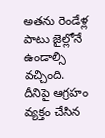అతను రెండేళ్ల పాటు జైల్లోనే ఉండాల్సి వచ్చింది. దీనిపై ఆగ్రహం వ్యక్తం చేసిన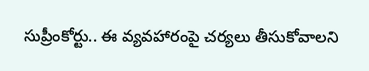సుప్రీంకోర్టు.. ఈ వ్యవహారంపై చర్యలు తీసుకోవాలని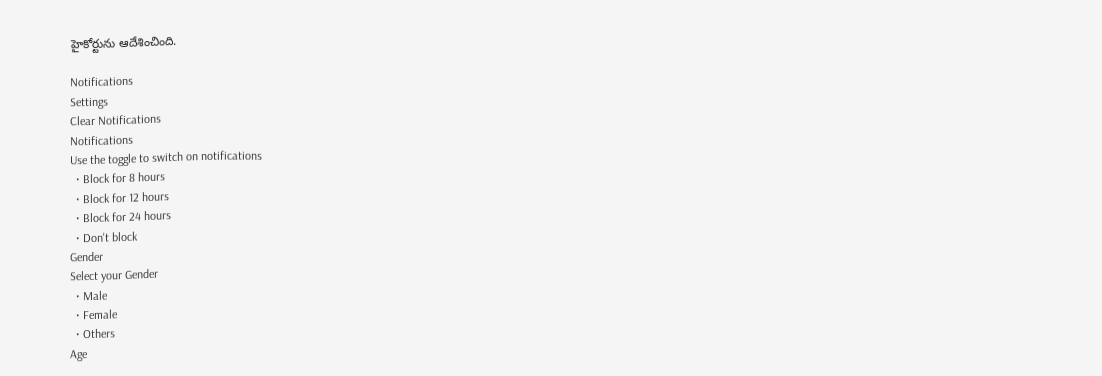హైకోర్టును ఆదేశించింది.

Notifications
Settings
Clear Notifications
Notifications
Use the toggle to switch on notifications
  • Block for 8 hours
  • Block for 12 hours
  • Block for 24 hours
  • Don't block
Gender
Select your Gender
  • Male
  • Female
  • Others
Age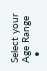Select your Age Range
  •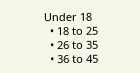Under 18
  • 18 to 25
  • 26 to 35
  • 36 to 45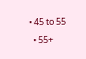• 45 to 55
  • 55+